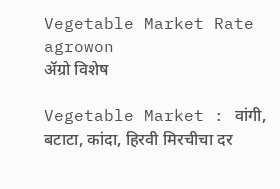Vegetable Market Rate agrowon
ॲग्रो विशेष

Vegetable Market : वांगी, बटाटा, कांदा, हिरवी मिरचीचा दर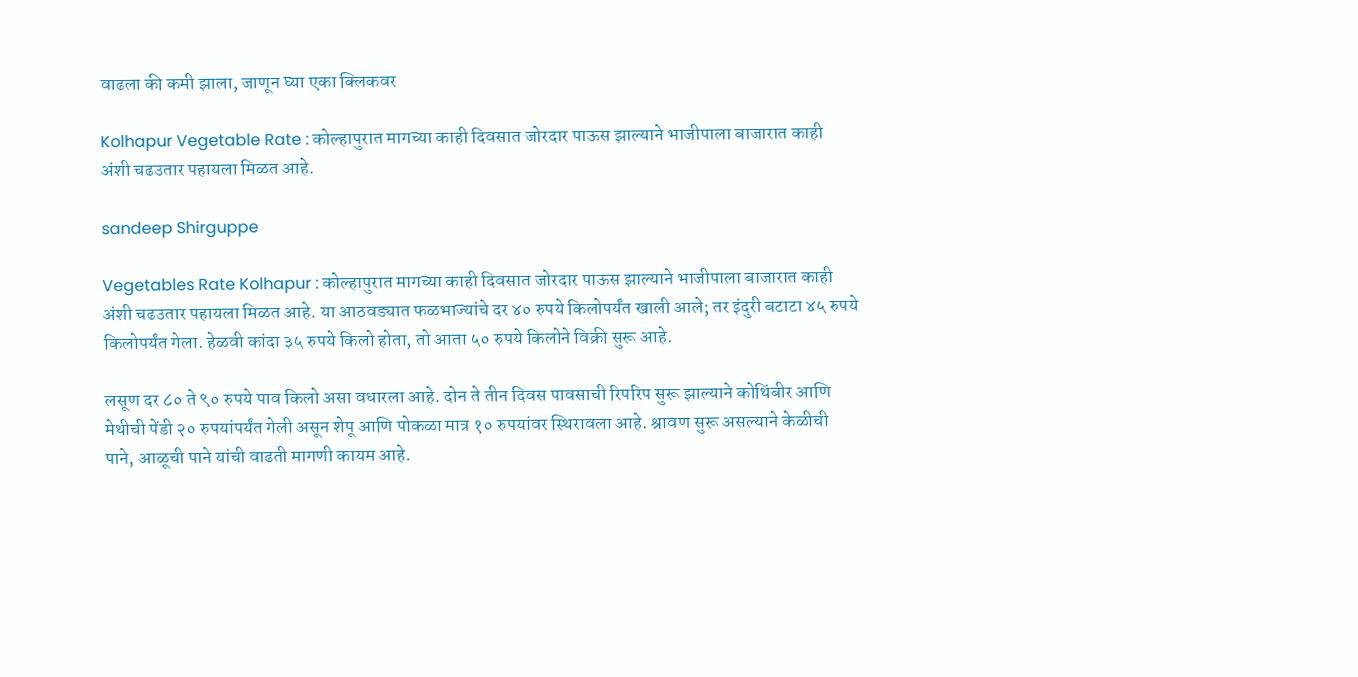वाढला की कमी झाला, जाणून घ्या एका क्लिकवर

Kolhapur Vegetable Rate : कोल्हापुरात मागच्या काही दिवसात जोरदार पाऊस झाल्याने भाजीपाला बाजारात काही अंशी चढउतार पहायला मिळत आहे.

sandeep Shirguppe

Vegetables Rate Kolhapur : कोल्हापुरात मागच्या काही दिवसात जोरदार पाऊस झाल्याने भाजीपाला बाजारात काही अंशी चढउतार पहायला मिळत आहे. या आठवड्यात फळभाज्यांचे दर ४० रुपये किलोपर्यंत खाली आले; तर इंदुरी बटाटा ४५ रुपये किलोपर्यंत गेला. हेळवी कांदा ३५ रुपये किलो होता, तो आता ५० रुपये किलोने विक्री सुरू आहे.

लसूण दर ८० ते ९० रुपये पाव किलो असा वधारला आहे. दोन ते तीन दिवस पावसाची रिपरिप सुरू झाल्याने कोथिंबीर आणि मेथीची पेंडी २० रुपयांपर्यंत गेली असून शेपू आणि पोकळा मात्र १० रुपयांवर स्थिरावला आहे. श्रावण सुरू असल्याने केळीची पाने, आळूची पाने यांची वाढती मागणी कायम आहे.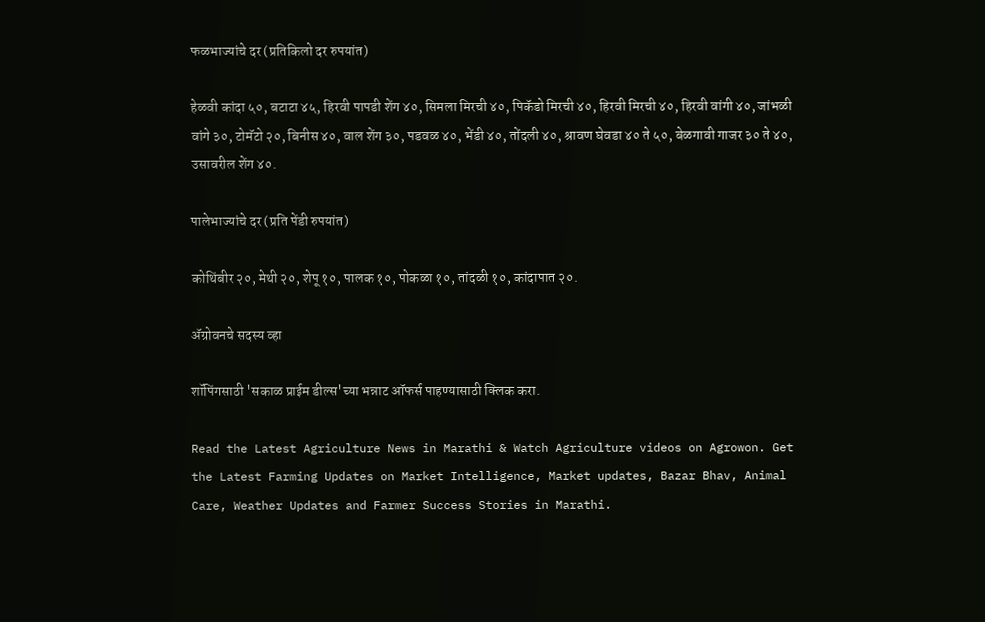फळभाज्यांचे दर (प्रतिकिलो दर रुपयांत)

हेळवी कांदा ५०, बटाटा ४५, हिरवी पापडी शेंग ४०, सिमला मिरची ४०, पिकॅडो मिरची ४०, हिरवी मिरची ४०, हिरवी वांगी ४०, जांभळी वांगे ३०, टोमॅटो २०, बिनीस ४०, वाल शेंग ३०, पडवळ ४०, भेंडी ४०, तोंदली ४०, श्रावण घेवडा ४० ते ५०, बेळगावी गाजर ३० ते ४०, उसावरील शेंग ४०.

पालेभाज्यांचे दर (प्रति पेंडी रुपयांत)

कोथिंबीर २०, मेथी २०, शेपू १०, पालक १०, पोकळा १०, तांदळी १०, कांदापात २०.

ॲग्रोवनचे सदस्य व्हा

शॉपिंगसाठी 'सकाळ प्राईम डील्स'च्या भन्नाट ऑफर्स पाहण्यासाठी क्लिक करा.

Read the Latest Agriculture News in Marathi & Watch Agriculture videos on Agrowon. Get the Latest Farming Updates on Market Intelligence, Market updates, Bazar Bhav, Animal Care, Weather Updates and Farmer Success Stories in Marathi.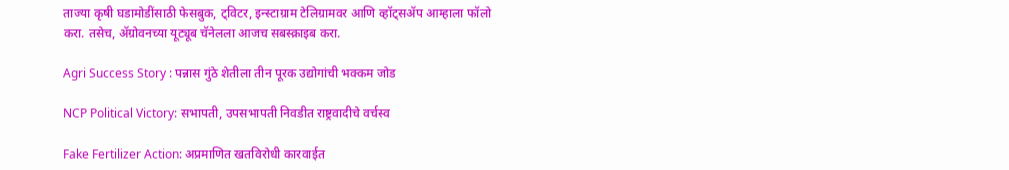ताज्या कृषी घडामोडींसाठी फेसबुक, ट्विटर, इन्स्टाग्राम टेलिग्रामवर आणि व्हॉट्सॲप आम्हाला फॉलो करा. तसेच, ॲग्रोवनच्या यूट्यूब चॅनेलला आजच सबस्क्राइब करा.

Agri Success Story : पन्नास गुंठे शेतीला तीन पूरक उद्योगांची भक्कम जोड

NCP Political Victory: सभापती, उपसभापती निवडीत राष्ट्रवादीचे वर्चस्व

Fake Fertilizer Action: अप्रमाणित खतविरोधी कारवाईत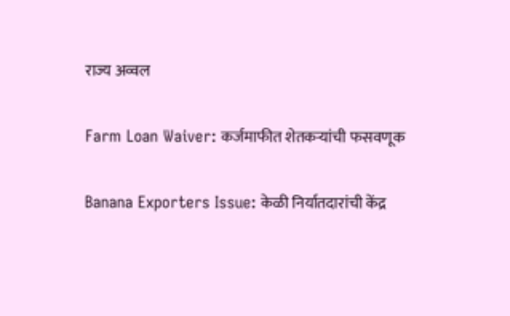राज्य अव्वल

Farm Loan Waiver: कर्जमाफीत शेतकऱ्यांची फसवणूक

Banana Exporters Issue: केळी निर्यातदारांची केंद्र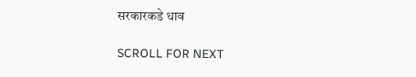सरकारकडे धाव

SCROLL FOR NEXT